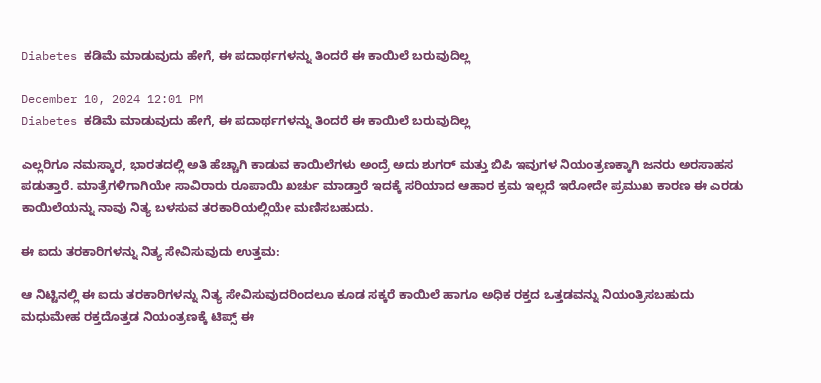Diabetes ಕಡಿಮೆ ಮಾಡುವುದು ಹೇಗೆ, ಈ ಪದಾರ್ಥಗಳನ್ನು ತಿಂದರೆ ಈ ಕಾಯಿಲೆ ಬರುವುದಿಲ್ಲ

December 10, 2024 12:01 PM
Diabetes ಕಡಿಮೆ ಮಾಡುವುದು ಹೇಗೆ, ಈ ಪದಾರ್ಥಗಳನ್ನು ತಿಂದರೆ ಈ ಕಾಯಿಲೆ ಬರುವುದಿಲ್ಲ

ಎಲ್ಲರಿಗೂ ನಮಸ್ಕಾರ, ಭಾರತದಲ್ಲಿ ಅತಿ ಹೆಚ್ಚಾಗಿ ಕಾಡುವ ಕಾಯಿಲೆಗಳು ಅಂದ್ರೆ ಅದು ಶುಗರ್ ಮತ್ತು ಬಿಪಿ ಇವುಗಳ ನಿಯಂತ್ರಣಕ್ಕಾಗಿ ಜನರು ಅರಸಾಹಸ ಪಡುತ್ತಾರೆ. ಮಾತ್ರೆಗಳಿಗಾಗಿಯೇ ಸಾವಿರಾರು ರೂಪಾಯಿ ಖರ್ಚು ಮಾಡ್ತಾರೆ ಇದಕ್ಕೆ ಸರಿಯಾದ ಆಹಾರ ಕ್ರಮ ಇಲ್ಲದೆ ಇರೋದೇ ಪ್ರಮುಖ ಕಾರಣ ಈ ಎರಡು ಕಾಯಿಲೆಯನ್ನು ನಾವು ನಿತ್ಯ ಬಳಸುವ ತರಕಾರಿಯಲ್ಲಿಯೇ ಮಣಿಸಬಹುದು.

ಈ ಐದು ತರಕಾರಿಗಳನ್ನು ನಿತ್ಯ ಸೇವಿಸುವುದು ಉತ್ತಮ:

ಆ ನಿಟ್ಟಿನಲ್ಲಿ ಈ ಐದು ತರಕಾರಿಗಳನ್ನು ನಿತ್ಯ ಸೇವಿಸುವುದರಿಂದಲೂ ಕೂಡ ಸಕ್ಕರೆ ಕಾಯಿಲೆ ಹಾಗೂ ಅಧಿಕ ರಕ್ತದ ಒತ್ತಡವನ್ನು ನಿಯಂತ್ರಿಸಬಹುದು ಮಧುಮೇಹ ರಕ್ತದೊತ್ತಡ ನಿಯಂತ್ರಣಕ್ಕೆ ಟಿಪ್ಸ್ ಈ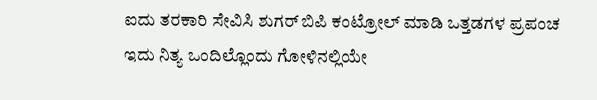ಐದು ತರಕಾರಿ ಸೇವಿಸಿ ಶುಗರ್ ಬಿಪಿ ಕಂಟ್ರೋಲ್ ಮಾಡಿ ಒತ್ತಡಗಳ ಪ್ರಪಂಚ ಇದು ನಿತ್ಯ ಒಂದಿಲ್ಲೊಂದು ಗೋಳಿನಲ್ಲಿಯೇ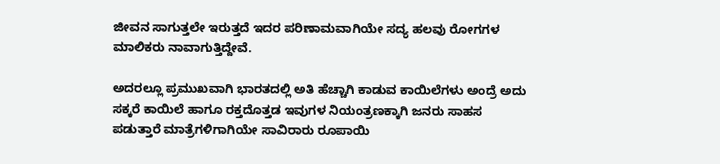ಜೀವನ ಸಾಗುತ್ತಲೇ ಇರುತ್ತದೆ ಇದರ ಪರಿಣಾಮವಾಗಿಯೇ ಸದ್ಯ ಹಲವು ರೋಗಗಳ ಮಾಲಿಕರು ನಾವಾಗುತ್ತಿದ್ದೇವೆ.

ಅದರಲ್ಲೂ ಪ್ರಮುಖವಾಗಿ ಭಾರತದಲ್ಲಿ ಅತಿ ಹೆಚ್ಚಾಗಿ ಕಾಡುವ ಕಾಯಿಲೆಗಳು ಅಂದ್ರೆ ಅದು ಸಕ್ಕರೆ ಕಾಯಿಲೆ ಹಾಗೂ ರಕ್ತದೊತ್ತಡ ಇವುಗಳ ನಿಯಂತ್ರಣಕ್ಕಾಗಿ ಜನರು ಸಾಹಸ ಪಡುತ್ತಾರೆ ಮಾತ್ರೆಗಳಿಗಾಗಿಯೇ ಸಾವಿರಾರು ರೂಪಾಯಿ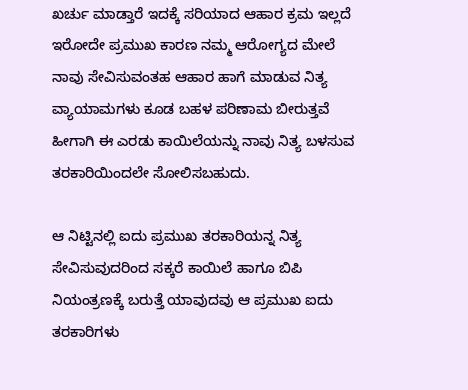ಖರ್ಚು ಮಾಡ್ತಾರೆ ಇದಕ್ಕೆ ಸರಿಯಾದ ಆಹಾರ ಕ್ರಮ ಇಲ್ಲದೆ ಇರೋದೇ ಪ್ರಮುಖ ಕಾರಣ ನಮ್ಮ ಆರೋಗ್ಯದ ಮೇಲೆ ನಾವು ಸೇವಿಸುವಂತಹ ಆಹಾರ ಹಾಗೆ ಮಾಡುವ ನಿತ್ಯ ವ್ಯಾಯಾಮಗಳು ಕೂಡ ಬಹಳ ಪರಿಣಾಮ ಬೀರುತ್ತವೆ ಹೀಗಾಗಿ ಈ ಎರಡು ಕಾಯಿಲೆಯನ್ನು ನಾವು ನಿತ್ಯ ಬಳಸುವ ತರಕಾರಿಯಿಂದಲೇ ಸೋಲಿಸಬಹುದು.

ಆ ನಿಟ್ಟಿನಲ್ಲಿ ಐದು ಪ್ರಮುಖ ತರಕಾರಿಯನ್ನ ನಿತ್ಯ ಸೇವಿಸುವುದರಿಂದ ಸಕ್ಕರೆ ಕಾಯಿಲೆ ಹಾಗೂ ಬಿಪಿ ನಿಯಂತ್ರಣಕ್ಕೆ ಬರುತ್ತೆ ಯಾವುದವು ಆ ಪ್ರಮುಖ ಐದು ತರಕಾರಿಗಳು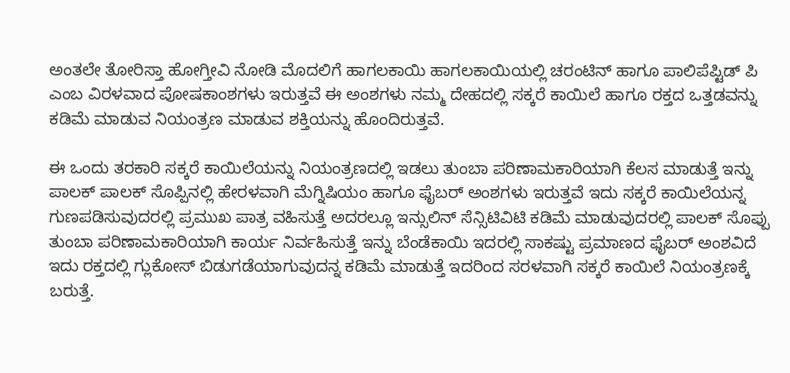ಅಂತಲೇ ತೋರಿಸ್ತಾ ಹೋಗ್ತೀವಿ ನೋಡಿ ಮೊದಲಿಗೆ ಹಾಗಲಕಾಯಿ ಹಾಗಲಕಾಯಿಯಲ್ಲಿ ಚರಂಟಿನ್ ಹಾಗೂ ಪಾಲಿಪೆಪ್ಟಿಡ್ ಪಿ ಎಂಬ ವಿರಳವಾದ ಪೋಷಕಾಂಶಗಳು ಇರುತ್ತವೆ ಈ ಅಂಶಗಳು ನಮ್ಮ ದೇಹದಲ್ಲಿ ಸಕ್ಕರೆ ಕಾಯಿಲೆ ಹಾಗೂ ರಕ್ತದ ಒತ್ತಡವನ್ನು ಕಡಿಮೆ ಮಾಡುವ ನಿಯಂತ್ರಣ ಮಾಡುವ ಶಕ್ತಿಯನ್ನು ಹೊಂದಿರುತ್ತವೆ.

ಈ ಒಂದು ತರಕಾರಿ ಸಕ್ಕರೆ ಕಾಯಿಲೆಯನ್ನು ನಿಯಂತ್ರಣದಲ್ಲಿ ಇಡಲು ತುಂಬಾ ಪರಿಣಾಮಕಾರಿಯಾಗಿ ಕೆಲಸ ಮಾಡುತ್ತೆ ಇನ್ನು ಪಾಲಕ್ ಪಾಲಕ್ ಸೊಪ್ಪಿನಲ್ಲಿ ಹೇರಳವಾಗಿ ಮೆಗ್ನಿಷಿಯಂ ಹಾಗೂ ಫೈಬರ್ ಅಂಶಗಳು ಇರುತ್ತವೆ ಇದು ಸಕ್ಕರೆ ಕಾಯಿಲೆಯನ್ನ ಗುಣಪಡಿಸುವುದರಲ್ಲಿ ಪ್ರಮುಖ ಪಾತ್ರ ವಹಿಸುತ್ತೆ ಅದರಲ್ಲೂ ಇನ್ಸುಲಿನ್ ಸೆನ್ಸಿಟಿವಿಟಿ ಕಡಿಮೆ ಮಾಡುವುದರಲ್ಲಿ ಪಾಲಕ್ ಸೊಪ್ಪು ತುಂಬಾ ಪರಿಣಾಮಕಾರಿಯಾಗಿ ಕಾರ್ಯ ನಿರ್ವಹಿಸುತ್ತೆ ಇನ್ನು ಬೆಂಡೆಕಾಯಿ ಇದರಲ್ಲಿ ಸಾಕಷ್ಟು ಪ್ರಮಾಣದ ಫೈಬರ್ ಅಂಶವಿದೆ ಇದು ರಕ್ತದಲ್ಲಿ ಗ್ಲುಕೋಸ್ ಬಿಡುಗಡೆಯಾಗುವುದನ್ನ ಕಡಿಮೆ ಮಾಡುತ್ತೆ ಇದರಿಂದ ಸರಳವಾಗಿ ಸಕ್ಕರೆ ಕಾಯಿಲೆ ನಿಯಂತ್ರಣಕ್ಕೆ ಬರುತ್ತೆ.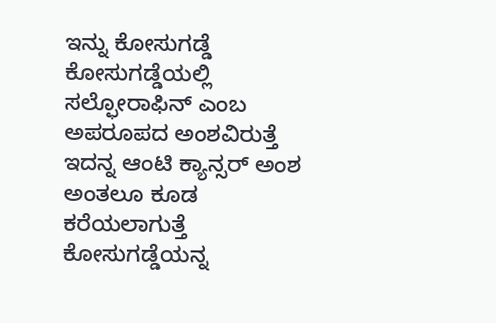ಇನ್ನು ಕೋಸುಗಡ್ಡೆ ಕೋಸುಗಡ್ಡೆಯಲ್ಲಿ ಸಲ್ಫೋರಾಫಿನ್ ಎಂಬ ಅಪರೂಪದ ಅಂಶವಿರುತ್ತೆ ಇದನ್ನ ಆಂಟಿ ಕ್ಯಾನ್ಸರ್ ಅಂಶ ಅಂತಲೂ ಕೂಡ ಕರೆಯಲಾಗುತ್ತೆ ಕೋಸುಗಡ್ಡೆಯನ್ನ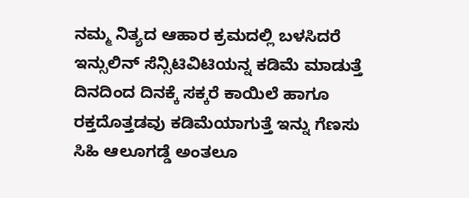ನಮ್ಮ ನಿತ್ಯದ ಆಹಾರ ಕ್ರಮದಲ್ಲಿ ಬಳಸಿದರೆ ಇನ್ಸುಲಿನ್ ಸೆನ್ಸಿಟಿವಿಟಿಯನ್ನ ಕಡಿಮೆ ಮಾಡುತ್ತೆ ದಿನದಿಂದ ದಿನಕ್ಕೆ ಸಕ್ಕರೆ ಕಾಯಿಲೆ ಹಾಗೂ ರಕ್ತದೊತ್ತಡವು ಕಡಿಮೆಯಾಗುತ್ತೆ ಇನ್ನು ಗೆಣಸು ಸಿಹಿ ಆಲೂಗಡ್ಡೆ ಅಂತಲೂ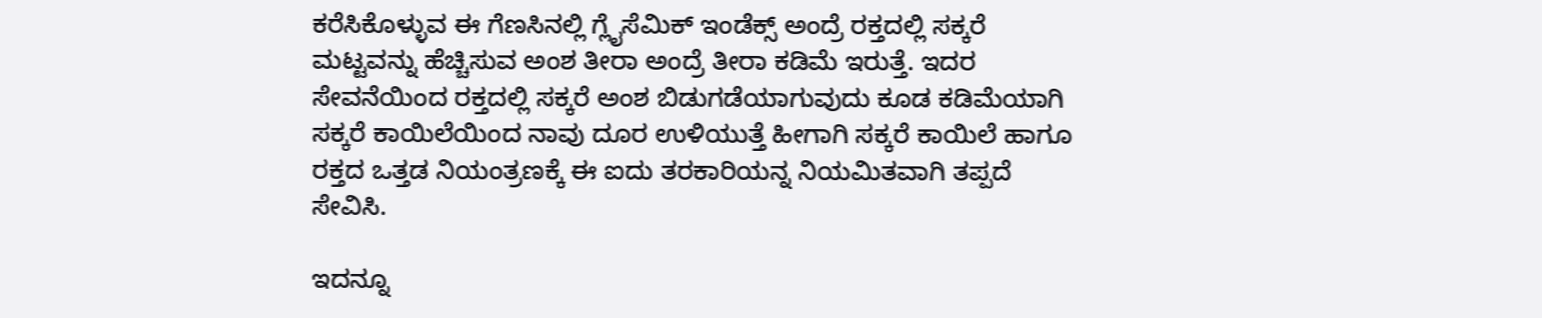ಕರೆಸಿಕೊಳ್ಳುವ ಈ ಗೆಣಸಿನಲ್ಲಿ ಗ್ಲೈಸೆಮಿಕ್ ಇಂಡೆಕ್ಸ್ ಅಂದ್ರೆ ರಕ್ತದಲ್ಲಿ ಸಕ್ಕರೆ ಮಟ್ಟವನ್ನು ಹೆಚ್ಚಿಸುವ ಅಂಶ ತೀರಾ ಅಂದ್ರೆ ತೀರಾ ಕಡಿಮೆ ಇರುತ್ತೆ. ಇದರ ಸೇವನೆಯಿಂದ ರಕ್ತದಲ್ಲಿ ಸಕ್ಕರೆ ಅಂಶ ಬಿಡುಗಡೆಯಾಗುವುದು ಕೂಡ ಕಡಿಮೆಯಾಗಿ ಸಕ್ಕರೆ ಕಾಯಿಲೆಯಿಂದ ನಾವು ದೂರ ಉಳಿಯುತ್ತೆ ಹೀಗಾಗಿ ಸಕ್ಕರೆ ಕಾಯಿಲೆ ಹಾಗೂ ರಕ್ತದ ಒತ್ತಡ ನಿಯಂತ್ರಣಕ್ಕೆ ಈ ಐದು ತರಕಾರಿಯನ್ನ ನಿಯಮಿತವಾಗಿ ತಪ್ಪದೆ ಸೇವಿಸಿ.

ಇದನ್ನೂ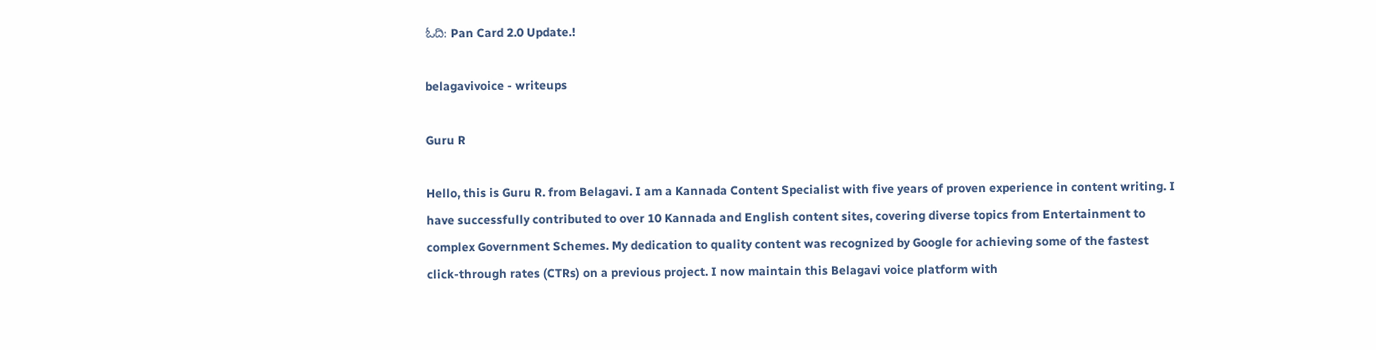ಓದಿ: Pan Card 2.0 Update.!

belagavivoice - writeups

Guru R

Hello, this is Guru R. from Belagavi. I am a Kannada Content Specialist with five years of proven experience in content writing. I have successfully contributed to over 10 Kannada and English content sites, covering diverse topics from Entertainment to complex Government Schemes. My dedication to quality content was recognized by Google for achieving some of the fastest click-through rates (CTRs) on a previous project. I now maintain this Belagavi voice platform with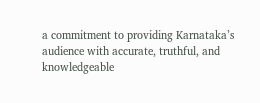a commitment to providing Karnataka’s audience with accurate, truthful, and knowledgeable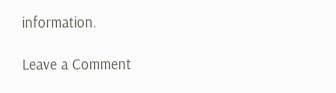information.

Leave a Comment